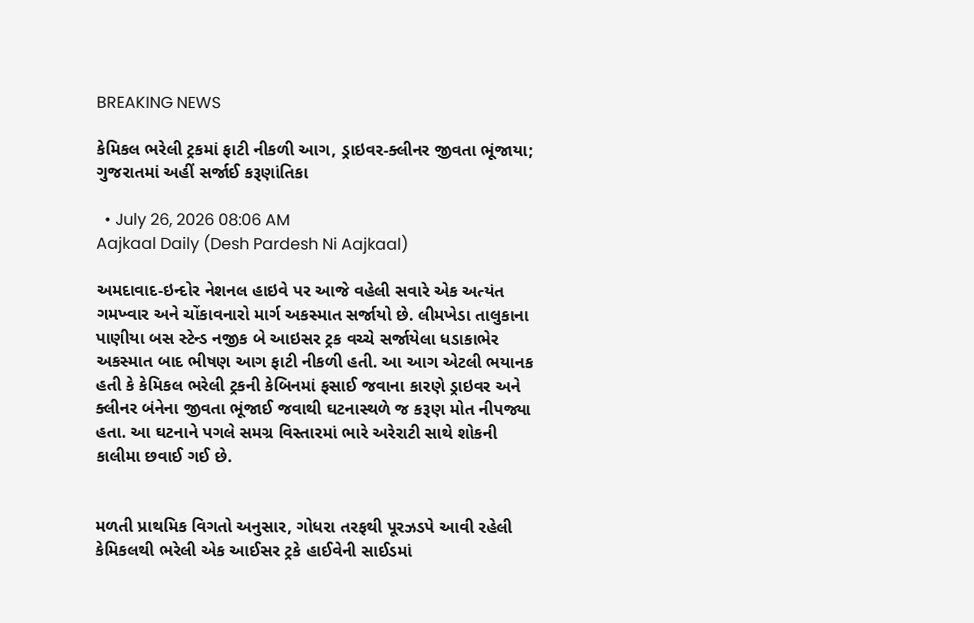BREAKING NEWS

કેમિકલ ભરેલી ટ્રકમાં ફાટી નીકળી આગ, ડ્રાઇવર-ક્લીનર જીવતા ભૂંજાયા; ગુજરાતમાં અહીં સર્જાઈ કરૂણાંતિકા

  • July 26, 2026 08:06 AM
Aajkaal Daily (Desh Pardesh Ni Aajkaal)

અમદાવાદ-ઇન્દોર નેશનલ હાઇવે પર આજે વહેલી સવારે એક અત્યંત ગમખ્વાર અને ચોંકાવનારો માર્ગ અકસ્માત સર્જાયો છે. લીમખેડા તાલુકાના પાણીયા બસ સ્ટેન્ડ નજીક બે આઇસર ટ્રક વચ્ચે સર્જાયેલા ધડાકાભેર અકસ્માત બાદ ભીષણ આગ ફાટી નીકળી હતી. આ આગ એટલી ભયાનક હતી કે કેમિકલ ભરેલી ટ્રકની કેબિનમાં ફસાઈ જવાના કારણે ડ્રાઇવર અને ક્લીનર બંનેના જીવતા ભૂંજાઈ જવાથી ઘટનાસ્થળે જ કરૂણ મોત નીપજ્યા હતા. આ ઘટનાને પગલે સમગ્ર વિસ્તારમાં ભારે અરેરાટી સાથે શોકની કાલીમા છવાઈ ગઈ છે.


મળતી પ્રાથમિક વિગતો અનુસાર, ગોધરા તરફથી પૂરઝડપે આવી રહેલી કેમિકલથી ભરેલી એક આઈસર ટ્રકે હાઈવેની સાઈડમાં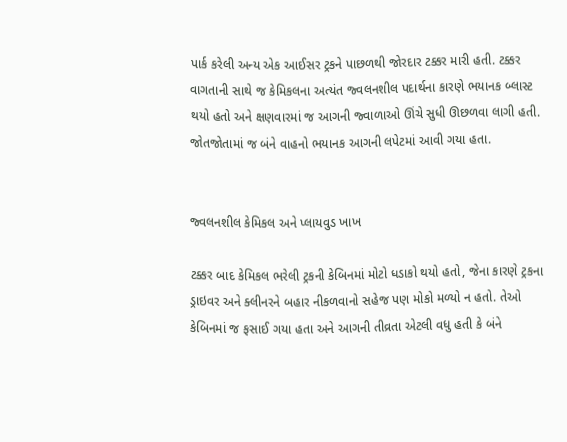પાર્ક કરેલી અન્ય એક આઈસર ટ્રકને પાછળથી જોરદાર ટક્કર મારી હતી. ટક્કર વાગતાની સાથે જ કેમિકલના અત્યંત જ્વલનશીલ પદાર્થના કારણે ભયાનક બ્લાસ્ટ થયો હતો અને ક્ષણવારમાં જ આગની જ્વાળાઓ ઊંચે સુધી ઊછળવા લાગી હતી. જોતજોતામાં જ બંને વાહનો ભયાનક આગની લપેટમાં આવી ગયા હતા.


જ્વલનશીલ કેમિકલ અને પ્લાયવુડ ખાખ

ટક્કર બાદ કેમિકલ ભરેલી ટ્રકની કેબિનમાં મોટો ધડાકો થયો હતો, જેના કારણે ટ્રકના ડ્રાઇવર અને ક્લીનરને બહાર નીકળવાનો સહેજ પણ મોકો મળ્યો ન હતો. તેઓ કેબિનમાં જ ફસાઈ ગયા હતા અને આગની તીવ્રતા એટલી વધુ હતી કે બંને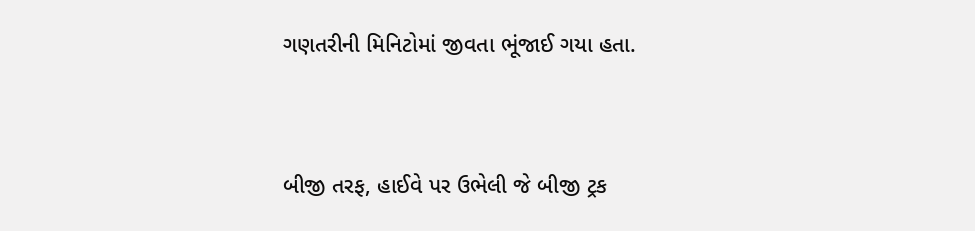ગણતરીની મિનિટોમાં જીવતા ભૂંજાઈ ગયા હતા.


બીજી તરફ, હાઈવે પર ઉભેલી જે બીજી ટ્રક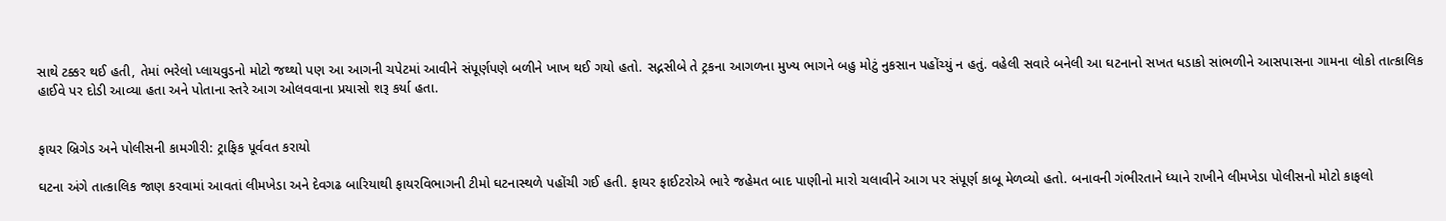સાથે ટક્કર થઈ હતી, તેમાં ભરેલો પ્લાયવુડનો મોટો જથ્થો પણ આ આગની ચપેટમાં આવીને સંપૂર્ણપણે બળીને ખાખ થઈ ગયો હતો. સદ્નસીબે તે ટ્રકના આગળના મુખ્ય ભાગને બહુ મોટું નુકસાન પહોંચ્યું ન હતું. વહેલી સવારે બનેલી આ ઘટનાનો સખત ધડાકો સાંભળીને આસપાસના ગામના લોકો તાત્કાલિક હાઈવે પર દોડી આવ્યા હતા અને પોતાના સ્તરે આગ ઓલવવાના પ્રયાસો શરૂ કર્યા હતા.


ફાયર બ્રિગેડ અને પોલીસની કામગીરી: ટ્રાફિક પૂર્વવત કરાયો

ઘટના અંગે તાત્કાલિક જાણ કરવામાં આવતાં લીમખેડા અને દેવગઢ બારિયાથી ફાયરવિભાગની ટીમો ઘટનાસ્થળે પહોંચી ગઈ હતી. ફાયર ફાઈટરોએ ભારે જહેમત બાદ પાણીનો મારો ચલાવીને આગ પર સંપૂર્ણ કાબૂ મેળવ્યો હતો. બનાવની ગંભીરતાને ધ્યાને રાખીને લીમખેડા પોલીસનો મોટો કાફલો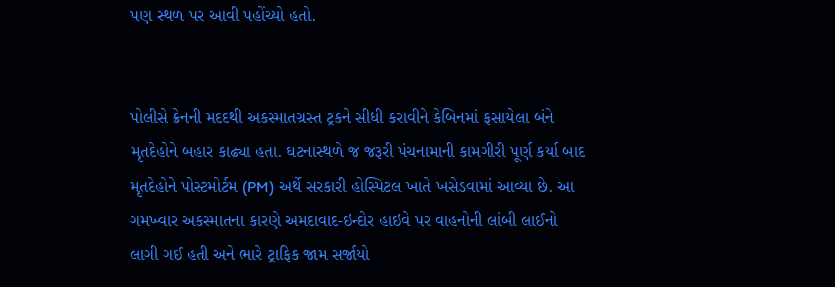પણ સ્થળ પર આવી પહોંચ્યો હતો.


પોલીસે ક્રેનની મદદથી અકસ્માતગ્રસ્ત ટ્રકને સીધી કરાવીને કેબિનમાં ફસાયેલા બંને મૃતદેહોને બહાર કાઢ્યા હતા. ઘટનાસ્થળે જ જરૂરી પંચનામાની કામગીરી પૂર્ણ કર્યા બાદ મૃતદેહોને પોસ્ટમોર્ટમ (PM) અર્થે સરકારી હોસ્પિટલ ખાતે ખસેડવામાં આવ્યા છે. આ ગમખ્વાર અકસ્માતના કારણે અમદાવાદ-ઇન્દોર હાઇવે પર વાહનોની લાંબી લાઈનો લાગી ગઈ હતી અને ભારે ટ્રાફિક જામ સર્જાયો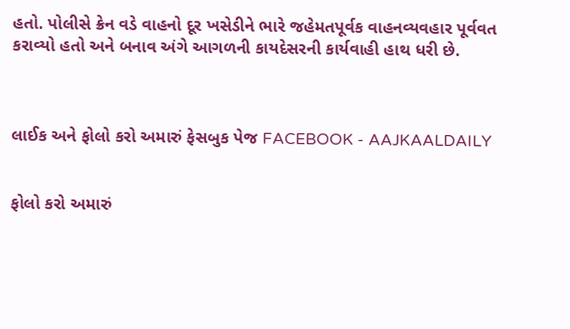હતો. પોલીસે ક્રેન વડે વાહનો દૂર ખસેડીને ભારે જહેમતપૂર્વક વાહનવ્યવહાર પૂર્વવત કરાવ્યો હતો અને બનાવ અંગે આગળની કાયદેસરની કાર્યવાહી હાથ ધરી છે.



લાઈક અને ફોલો કરો અમારું ફેસબુક પેજ FACEBOOK - AAJKAALDAILY


ફોલો કરો અમારું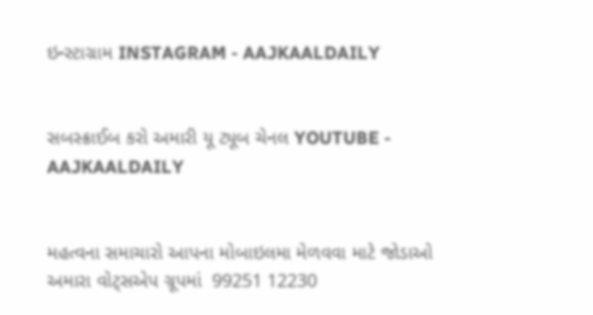ઇન્સ્ટાગ્રામ INSTAGRAM - AAJKAALDAILY


સબસ્ક્રાઈબ કરો અમારી યૂ ટ્યૂબ ચેનલ YOUTUBE - AAJKAALDAILY


મહત્વના સમાચારો આપના મોબાઇલમા મેળવવા માટે જોડાઓ અમારા વોટ્સએપ ગ્રૂપમાં  99251 12230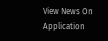View News On Application